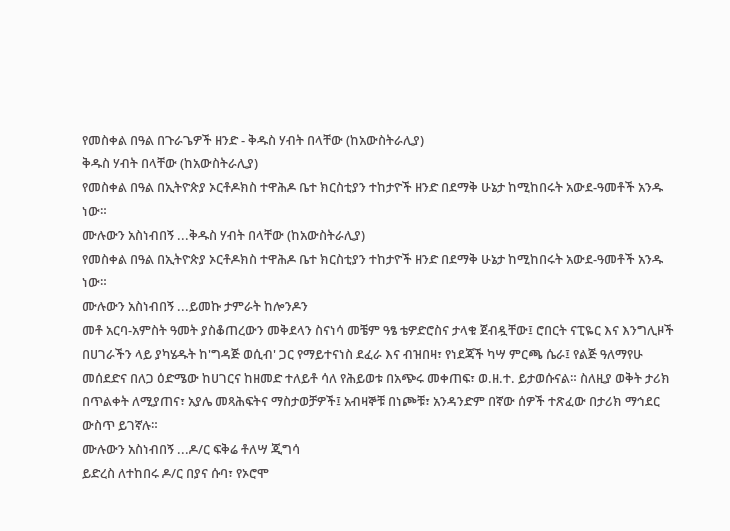የመስቀል በዓል በጉራጌዎች ዘንድ - ቅዱስ ሃብት በላቸው (ከአውስትራሊያ)
ቅዱስ ሃብት በላቸው (ከአውስትራሊያ)
የመስቀል በዓል በኢትዮጵያ ኦርቶዶክስ ተዋሕዶ ቤተ ክርስቲያን ተከታዮች ዘንድ በደማቅ ሁኔታ ከሚከበሩት አውደ-ዓመቶች አንዱ ነው።
ሙሉውን አስነብበኝ ...ቅዱስ ሃብት በላቸው (ከአውስትራሊያ)
የመስቀል በዓል በኢትዮጵያ ኦርቶዶክስ ተዋሕዶ ቤተ ክርስቲያን ተከታዮች ዘንድ በደማቅ ሁኔታ ከሚከበሩት አውደ-ዓመቶች አንዱ ነው።
ሙሉውን አስነብበኝ ...ይመኩ ታምራት ከሎንዶን
መቶ አርባ-አምስት ዓመት ያስቆጠረውን መቅደላን ስናነሳ መቼም ዓፄ ቴዎድሮስና ታላቁ ጀብዷቸው፤ ሮበርት ናፒዬር እና እንግሊዞች በሀገራችን ላይ ያካሄዱት ከ'ግዳጅ ወሲብ' ጋር የማይተናነስ ደፈራ እና ብዝበዛ፣ የነደጃች ካሣ ምርጫ ሴራ፤ የልጅ ዓለማየሁ መሰደድና በለጋ ዕድሜው ከሀገርና ከዘመድ ተለይቶ ሳለ የሕይወቱ በአጭሩ መቀጠፍ፣ ወ.ዘ.ተ. ይታወሱናል። ስለዚያ ወቅት ታሪክ በጥልቀት ለሚያጠና፣ አያሌ መጻሕፍትና ማስታወቻዎች፤ አብዛኞቹ በነጮቹ፣ አንዳንድም በኛው ሰዎች ተጽፈው በታሪክ ማኅደር ውስጥ ይገኛሉ።
ሙሉውን አስነብበኝ ...ዶ/ር ፍቅሬ ቶለሣ ጂግሳ
ይድረስ ለተከበሩ ዶ/ር በያና ሱባ፣ የኦሮሞ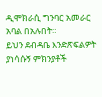ዲሞክራሲ ግንባር አመራር አባል በአሉበት።
ይህን ደብዳቤ እንድጽፍልዎት ያነሳሱኝ ምክንያቶች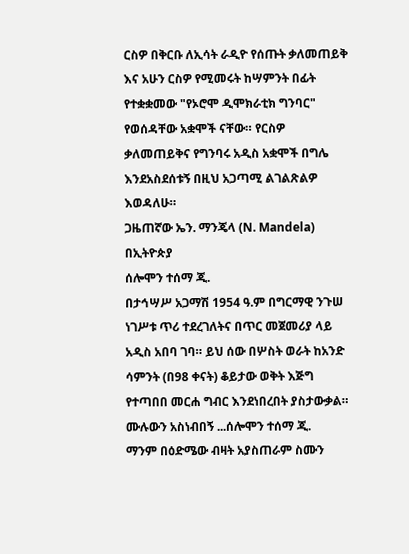ርስዎ በቅርቡ ለኢሳት ራዲዮ የሰጡት ቃለመጠይቅ እና አሁን ርስዎ የሚመሩት ከሣምንት በፊት የተቋቋመው "የኦሮሞ ዲሞክራቲክ ግንባር" የወሰዳቸው አቋሞች ናቸው። የርስዎ ቃለመጠይቅና የግንባሩ አዲስ አቋሞች በግሌ እንደአስደሰቱኝ በዚህ አጋጣሚ ልገልጽልዎ እወዳለሁ።
ጋዜጠኛው ኤን. ማንጄላ (N. Mandela) በኢትዮጵያ
ሰሎሞን ተሰማ ጂ.
በታኅሣሥ አጋማሽ 1954 ዓ.ም በግርማዊ ንጉሠ ነገሥቱ ጥሪ ተደረገለትና በጥር መጀመሪያ ላይ አዲስ አበባ ገባ። ይህ ሰው በሦስት ወራት ከአንድ ሳምንት (በ98 ቀናት) ቆይታው ወቅት እጅግ የተጣበበ መርሐ ግብር እንደነበረበት ያስታውቃል።
ሙሉውን አስነብበኝ ...ሰሎሞን ተሰማ ጂ.
ማንም በዕድሜው ብዛት አያስጠራም ስሙን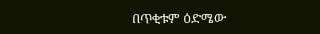በጥቂቱም ዕድሜው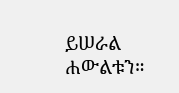ይሠራል ሐውልቱን።